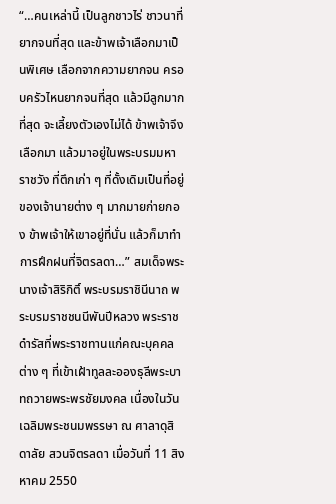“…คนเหล่านี้ เป็นลูกชาวไร่ ชาวนาที่ยากจนที่สุด และข้าพเจ้าเลือกมาเป็นพิเศษ เลือกจากความยากจน ครอบครัวไหนยากจนที่สุด แล้วมีลูกมากที่สุด จะเลี้ยงตัวเองไม่ได้ ข้าพเจ้าจึงเลือกมา แล้วมาอยู่ในพระบรมมหาราชวัง ที่ตึกเก่า ๆ ที่ดั้งเดิมเป็นที่อยู่ของเจ้านายต่าง ๆ มากมายก่ายกอง ข้าพเจ้าให้เขาอยู่ที่นั่น แล้วก็มาทำการฝึกฝนที่จิตรลดา…” สมเด็จพระนางเจ้าสิริกิติ์ พระบรมราชินีนาถ พระบรมราชชนนีพันปีหลวง พระราชดำรัสที่พระราชทานแก่คณะบุคคลต่าง ๆ ที่เข้าเฝ้าทูลละอองธุลีพระบาทถวายพระพรชัยมงคล เนื่องในวันเฉลิมพระชนมพรรษา ณ ศาลาดุสิดาลัย สวนจิตรลดา เมื่อวันที่ 11 สิงหาคม 2550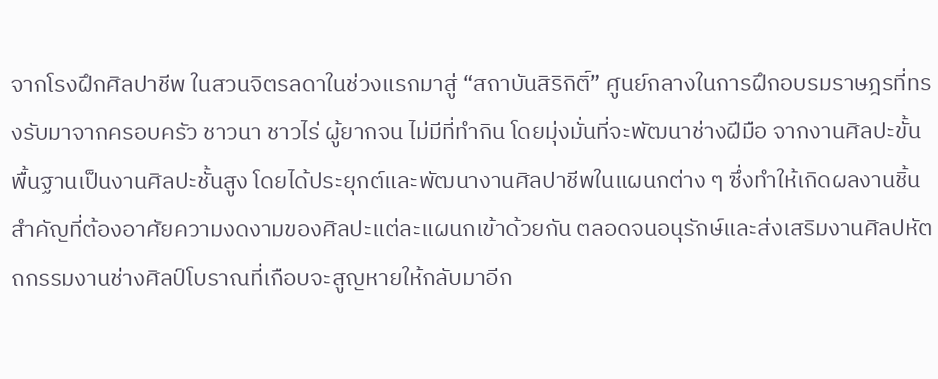จากโรงฝึกศิลปาชีพ ในสวนจิตรลดาในช่วงแรกมาสู่ “สถาบันสิริกิติ์” ศูนย์กลางในการฝึกอบรมราษฎรที่ทรงรับมาจากครอบครัว ชาวนา ชาวไร่ ผู้ยากจน ไม่มีที่ทำกิน โดยมุ่งมั่นที่จะพัฒนาช่างฝีมือ จากงานศิลปะขั้นพื้นฐานเป็นงานศิลปะชั้นสูง โดยได้ประยุกต์และพัฒนางานศิลปาชีพในแผนกต่าง ๆ ซึ่งทำให้เกิดผลงานชิ้นสำคัญที่ต้องอาศัยความงดงามของศิลปะแต่ละแผนกเข้าด้วยกัน ตลอดจนอนุรักษ์และส่งเสริมงานศิลปหัตถกรรมงานช่างศิลป์โบราณที่เกือบจะสูญหายให้กลับมาอีก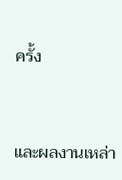ครั้ง


และผลงานเหล่า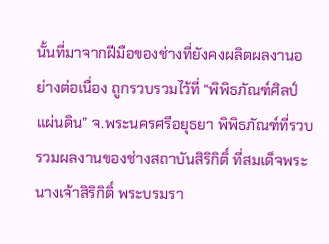นั้นที่มาจากฝีมือของช่างที่ยังคงผลิตผลงานอย่างต่อเนื่อง ถูกรวบรวมไว้ที่ “พิพิธภัณฑ์ศิลป์แผ่นดิน” จ.พระนครศรีอยุธยา พิพิธภัณฑ์ที่รวบรวมผลงานของช่างสถาบันสิริกิติ์ ที่สมเด็จพระนางเจ้าสิริกิติ์ พระบรมรา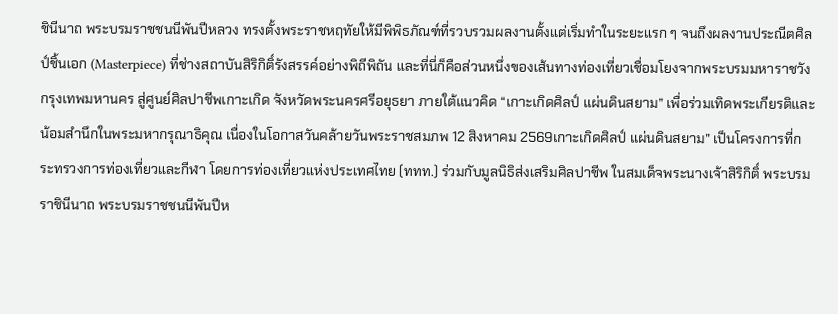ชินีนาถ พระบรมราชชนนีพันปีหลวง ทรงตั้งพระราชหฤทัยให้มีพิพิธภัณฑ์ที่รวบรวมผลงานตั้งแต่เริ่มทำในระยะแรก ๆ จนถึงผลงานประณีตศิลป์ชิ้นเอก (Masterpiece) ที่ช่างสถาบันสิริกิติ์รังสรรค์อย่างพิถีพิถัน และที่นี่ก็คือส่วนหนึ่งของเส้นทางท่องเที่ยวเชื่อมโยงจากพระบรมมหาราชวัง กรุงเทพมหานคร สู่ศูนย์ศิลปาชีพเกาะเกิด จังหวัดพระนครศรีอยุธยา ภายใต้แนวคิด “เกาะเกิดศิลป์ แผ่นดินสยาม” เพื่อร่วมเทิดพระเกียรติและน้อมสำนึกในพระมหากรุณาธิคุณ เนื่องในโอกาสวันคล้ายวันพระราชสมภพ 12 สิงหาคม 2569เกาะเกิดศิลป์ แผ่นดินสยาม” เป็นโครงการที่กระทรวงการท่องเที่ยวและกีฬา โดยการท่องเที่ยวแห่งประเทศไทย (ททท.) ร่วมกับมูลนิธิส่งเสริมศิลปาชีพ ในสมเด็จพระนางเจ้าสิริกิติ์ พระบรมราชินีนาถ พระบรมราชชนนีพันปีห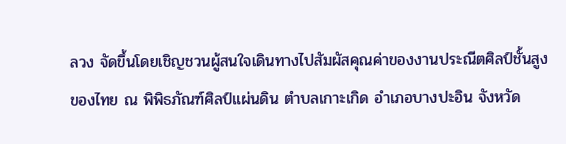ลวง จัดขึ้นโดยเชิญชวนผู้สนใจเดินทางไปสัมผัสคุณค่าของงานประณีตศิลป์ชั้นสูงของไทย ณ พิพิธภัณฑ์ศิลป์แผ่นดิน ตำบลเกาะเกิด อำเภอบางปะอิน จังหวัด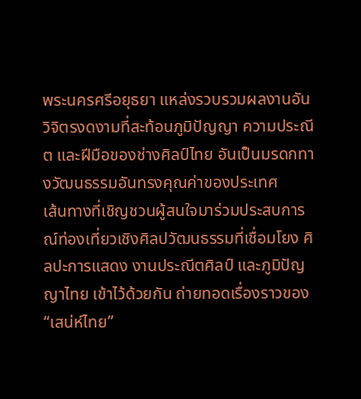พระนครศรีอยุธยา แหล่งรวบรวมผลงานอันวิจิตรงดงามที่สะท้อนภูมิปัญญา ความประณีต และฝีมือของช่างศิลป์ไทย อันเป็นมรดกทางวัฒนธรรมอันทรงคุณค่าของประเทศ
เส้นทางที่เชิญชวนผู้สนใจมาร่วมประสบการณ์ท่องเที่ยวเชิงศิลปวัฒนธรรมที่เชื่อมโยง ศิลปะการแสดง งานประณีตศิลป์ และภูมิปัญญาไทย เข้าไว้ด้วยกัน ถ่ายทอดเรื่องราวของ “เสน่ห์ไทย”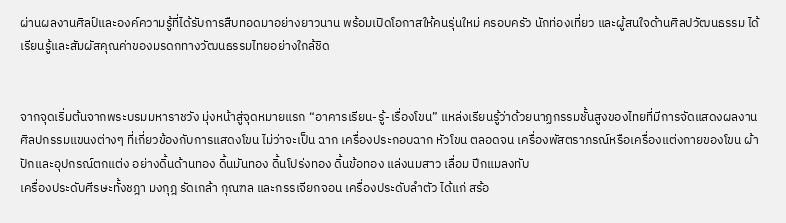ผ่านผลงานศิลป์และองค์ความรู้ที่ได้รับการสืบทอดมาอย่างยาวนาน พร้อมเปิดโอกาสให้คนรุ่นใหม่ ครอบครัว นักท่องเที่ยว และผู้สนใจด้านศิลปวัฒนธรรม ได้เรียนรู้และสัมผัสคุณค่าของมรดกทางวัฒนธรรมไทยอย่างใกล้ชิด


จากจุดเริ่มต้นจากพระบรมมหาราชวัง มุ่งหน้าสู่จุดหมายแรก “อาคารเรียน-รู้-เรื่องโขน” แหล่งเรียนรู้ว่าด้วยนาฏกรรมชั้นสูงของไทยที่มีการจัดแสดงผลงานศิลปกรรมแขนงต่างๆ ที่เกี่ยวข้องกับการแสดงโขน ไม่ว่าจะเป็น ฉาก เครื่องประกอบฉาก หัวโขน ตลอดจน เครื่องพัสตราภรณ์หรือเครื่องแต่งกายของโขน ผ้าปักและอุปกรณ์ตกแต่ง อย่างดิ้นด้านทอง ดิ้นมันทอง ดิ้นโปร่งทอง ดิ้นข้อทอง แล่งนมสาว เลื่อม ปีกแมลงทับ
เครื่องประดับศีรษะทั้งชฎา มงกุฎ รัดเกล้า กุณฑล และกรรเจียกจอน เครื่องประดับลำตัว ได้แก่ สร้อ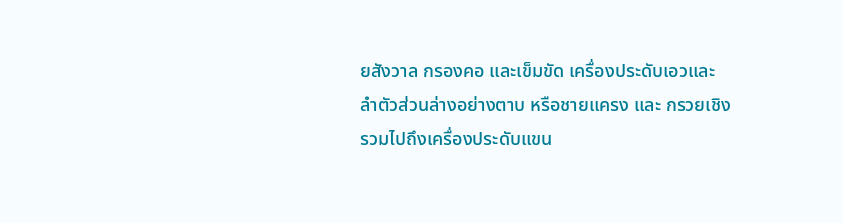ยสังวาล กรองคอ และเข็มขัด เครื่องประดับเอวและลำตัวส่วนล่างอย่างตาบ หรือชายแครง และ กรวยเชิง รวมไปถึงเครื่องประดับแขน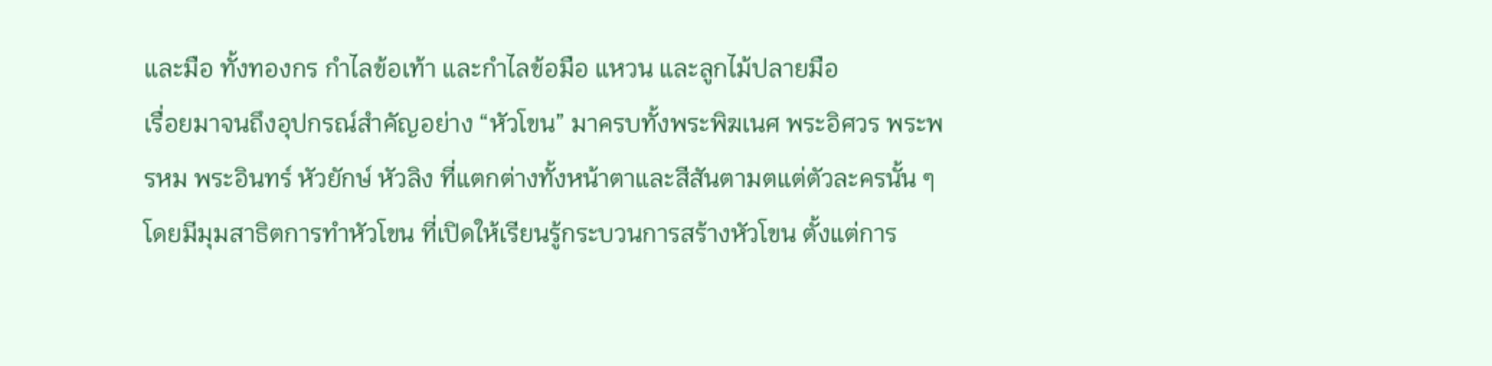และมือ ทั้งทองกร กำไลข้อเท้า และกำไลข้อมือ แหวน และลูกไม้ปลายมือ
เรื่อยมาจนถึงอุปกรณ์สำคัญอย่าง “หัวโขน” มาครบทั้งพระพิฆเนศ พระอิศวร พระพรหม พระอินทร์ หัวยักษ์ หัวลิง ที่แตกต่างทั้งหน้าตาและสีสันตามตแต่ตัวละครนั้น ๆ โดยมีมุมสาธิตการทำหัวโขน ที่เปิดให้เรียนรู้กระบวนการสร้างหัวโขน ตั้งแต่การ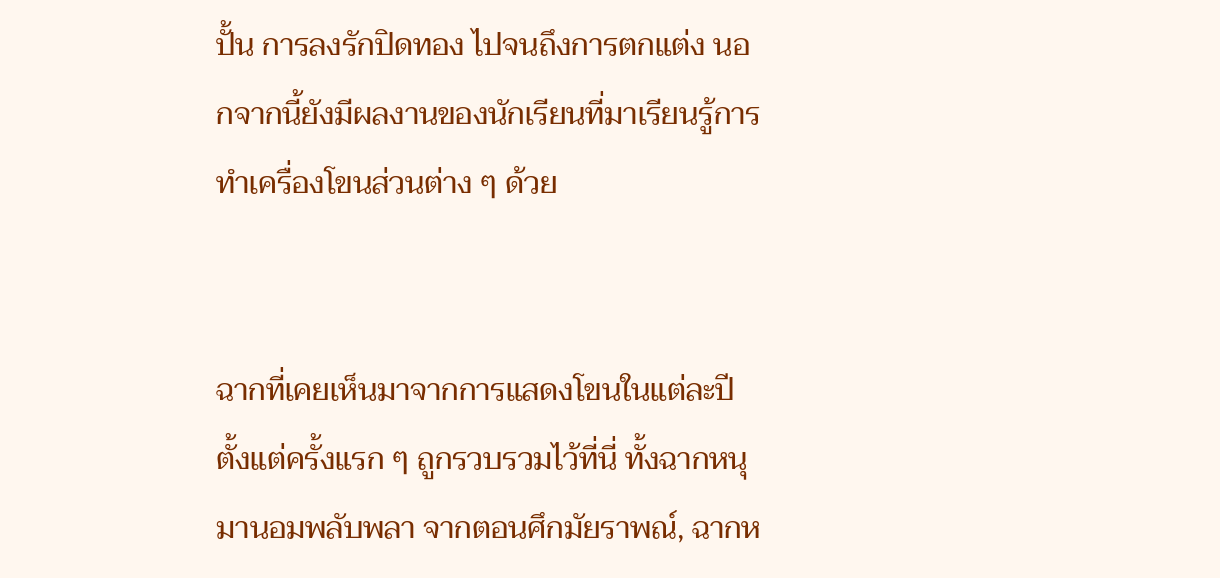ปั้น การลงรักปิดทอง ไปจนถึงการตกแต่ง นอกจากนี้ยังมีผลงานของนักเรียนที่มาเรียนรู้การทำเครื่องโขนส่วนต่าง ๆ ด้วย


ฉากที่เคยเห็นมาจากการแสดงโขนในแต่ละปีตั้งแต่ครั้งแรก ๆ ถูกรวบรวมไว้ที่นี่ ทั้งฉากหนุมานอมพลับพลา จากตอนศึกมัยราพณ์, ฉากห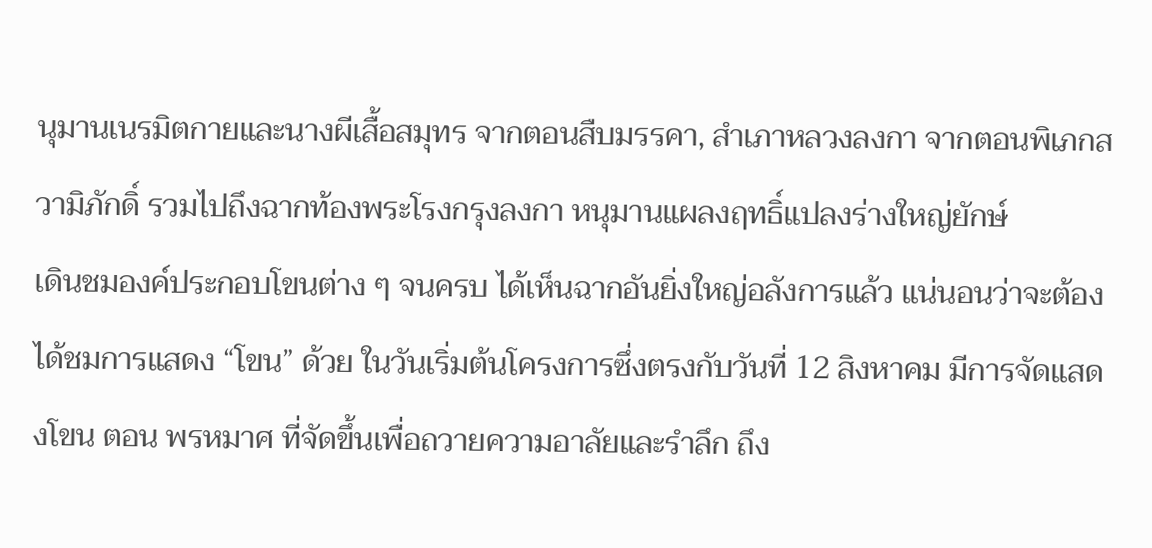นุมานเนรมิตกายและนางผีเสื้อสมุทร จากตอนสืบมรรคา, สำเภาหลวงลงกา จากตอนพิเภกสวามิภักดิ์ รวมไปถึงฉากท้องพระโรงกรุงลงกา หนุมานแผลงฤทธิ์แปลงร่างใหญ่ยักษ์
เดินชมองค์ประกอบโขนต่าง ๆ จนครบ ได้เห็นฉากอันยิ่งใหญ่อลังการแล้ว แน่นอนว่าจะต้องได้ชมการแสดง “โขน” ด้วย ในวันเริ่มต้นโครงการซึ่งตรงกับวันที่ 12 สิงหาคม มีการจัดแสดงโขน ตอน พรหมาศ ที่จัดขึ้นเพื่อถวายความอาลัยและรำลึก ถึง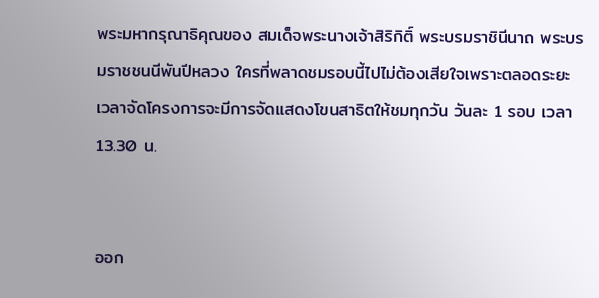พระมหากรุณาธิคุณของ สมเด็จพระนางเจ้าสิริกิติ์ พระบรมราชินีนาถ พระบรมราชชนนีพันปีหลวง ใครที่พลาดชมรอบนี้ไปไม่ต้องเสียใจเพราะตลอดระยะเวลาจัดโครงการจะมีการจัดแสดงโขนสาธิตให้ชมทุกวัน วันละ 1 รอบ เวลา 13.30 น.


ออก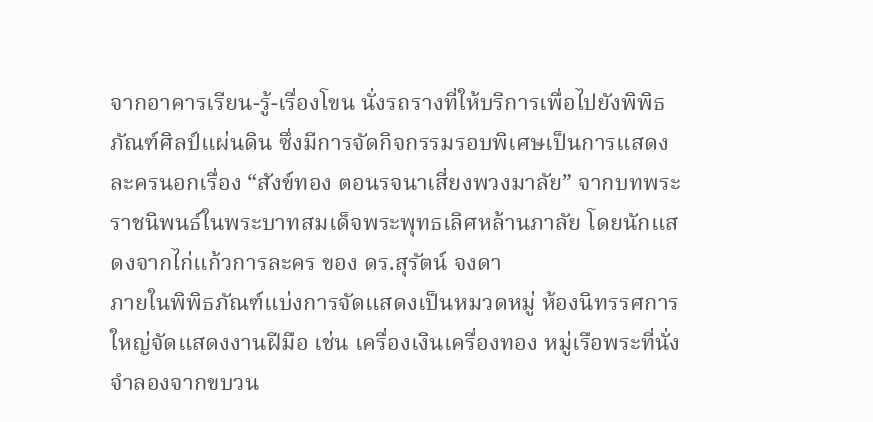จากอาคารเรียน-รู้-เรื่องโขน นั่งรถรางที่ให้บริการเพื่อไปยังพิพิธภัณฑ์ศิลป์แผ่นดิน ซึ่งมีการจัดกิจกรรมรอบพิเศษเป็นการแสดงละครนอกเรื่อง “สังข์ทอง ตอนรจนาเสี่ยงพวงมาลัย” จากบทพระราชนิพนธ์ในพระบาทสมเด็จพระพุทธเลิศหล้านภาลัย โดยนักแสดงจากไก่แก้วการละคร ของ ดร.สุรัตน์ จงดา
ภายในพิพิธภัณฑ์แบ่งการจัดแสดงเป็นหมวดหมู่ ห้องนิทรรศการใหญ่จัดแสดงงานฝีมือ เช่น เครื่องเงินเครื่องทอง หมู่เรือพระที่นั่งจําลองจากขบวน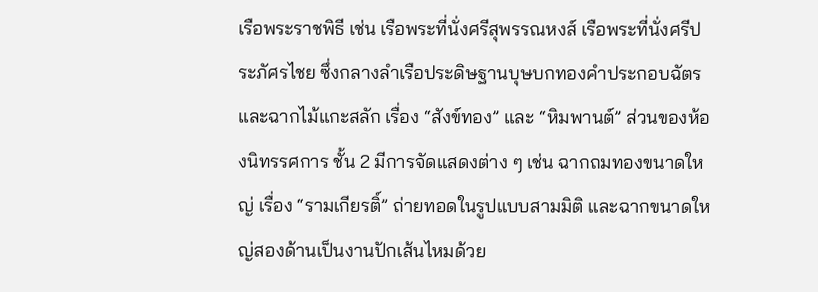เรือพระราชพิธี เช่น เรือพระที่นั่งศรีสุพรรณหงส์ เรือพระที่นั่งศรีประภัศรไชย ซึ่งกลางลําเรือประดิษฐานบุษบกทองคําประกอบฉัตร และฉากไม้แกะสลัก เรื่อง “สังข์ทอง” และ “หิมพานต์” ส่วนของห้องนิทรรศการ ชั้น 2 มีการจัดแสดงต่าง ๆ เช่น ฉากถมทองขนาดใหญ่ เรื่อง “รามเกียรติ์” ถ่ายทอดในรูปแบบสามมิติ และฉากขนาดใหญ่สองด้านเป็นงานปักเส้นไหมด้วย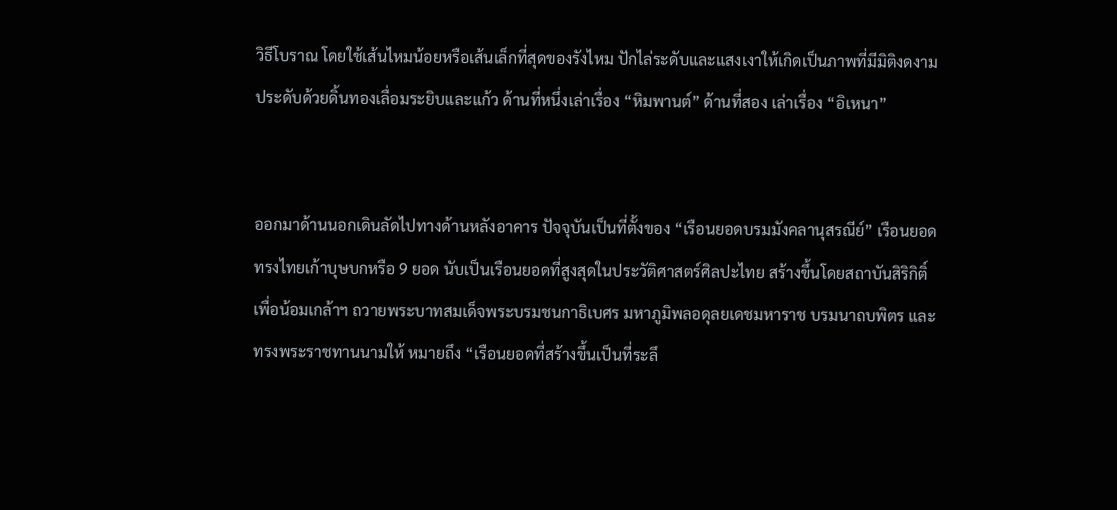วิธีโบราณ โดยใช้เส้นไหมน้อยหรือเส้นเล็กที่สุดของรังไหม ปักไล่ระดับและแสงเงาให้เกิดเป็นภาพที่มีมิติงดงาม ประดับด้วยดิ้นทองเลื่อมระยิบและแก้ว ด้านที่หนึ่งเล่าเรื่อง “หิมพานต์” ด้านที่สอง เล่าเรื่อง “อิเหนา”


ออกมาด้านนอกเดินลัดไปทางด้านหลังอาคาร ปัจจุบันเป็นที่ตั้งของ “เรือนยอดบรมมังคลานุสรณีย์” เรือนยอดทรงไทยเก้าบุษบกหรือ 9 ยอด นับเป็นเรือนยอดที่สูงสุดในประวัติศาสตร์ศิลปะไทย สร้างขึ้นโดยสถาบันสิริกิติ์ เพื่อน้อมเกล้าฯ ถวายพระบาทสมเด็จพระบรมชนกาธิเบศร มหาภูมิพลอดุลยเดชมหาราช บรมนาถบพิตร และทรงพระราชทานนามให้ หมายถึง “เรือนยอดที่สร้างขึ้นเป็นที่ระลึ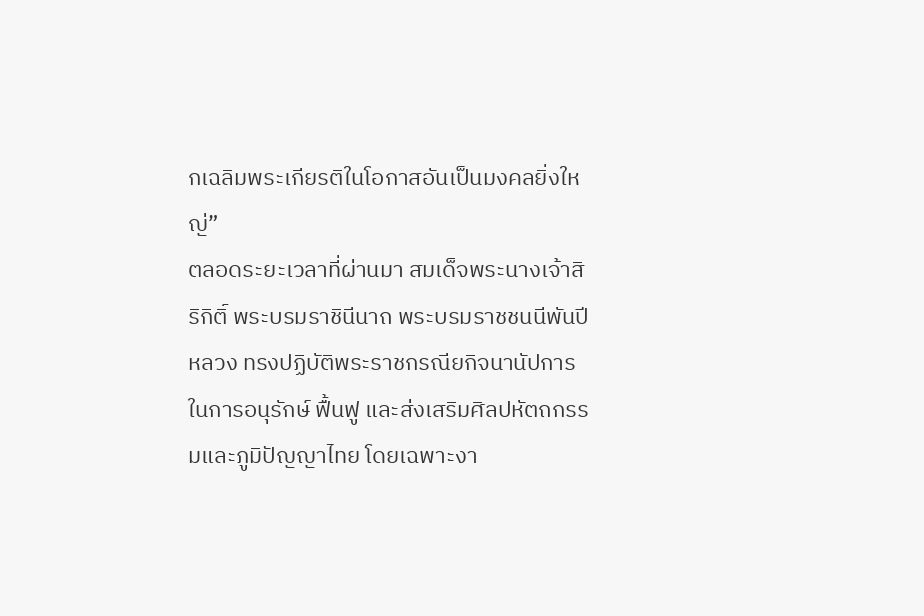กเฉลิมพระเกียรติในโอกาสอันเป็นมงคลยิ่งใหญ่”
ตลอดระยะเวลาที่ผ่านมา สมเด็จพระนางเจ้าสิริกิติ์ พระบรมราชินีนาถ พระบรมราชชนนีพันปีหลวง ทรงปฏิบัติพระราชกรณียกิจนานัปการในการอนุรักษ์ ฟื้นฟู และส่งเสริมศิลปหัตถกรรมและภูมิปัญญาไทย โดยเฉพาะงา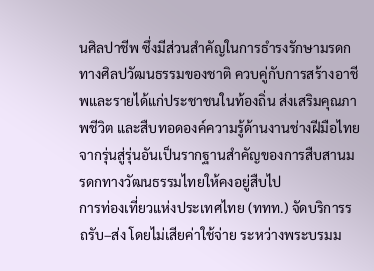นศิลปาชีพ ซึ่งมีส่วนสำคัญในการธำรงรักษามรดกทางศิลปวัฒนธรรมของชาติ ควบคู่กับการสร้างอาชีพและรายได้แก่ประชาชนในท้องถิ่น ส่งเสริมคุณภาพชีวิต และสืบทอดองค์ความรู้ด้านงานช่างฝีมือไทยจากรุ่นสู่รุ่นอันเป็นรากฐานสำคัญของการสืบสานมรดกทางวัฒนธรรมไทยให้คงอยู่สืบไป
การท่องเที่ยวแห่งประเทศไทย (ททท.) จัดบริการรถรับ–ส่ง โดยไม่เสียค่าใช้จ่าย ระหว่างพระบรมม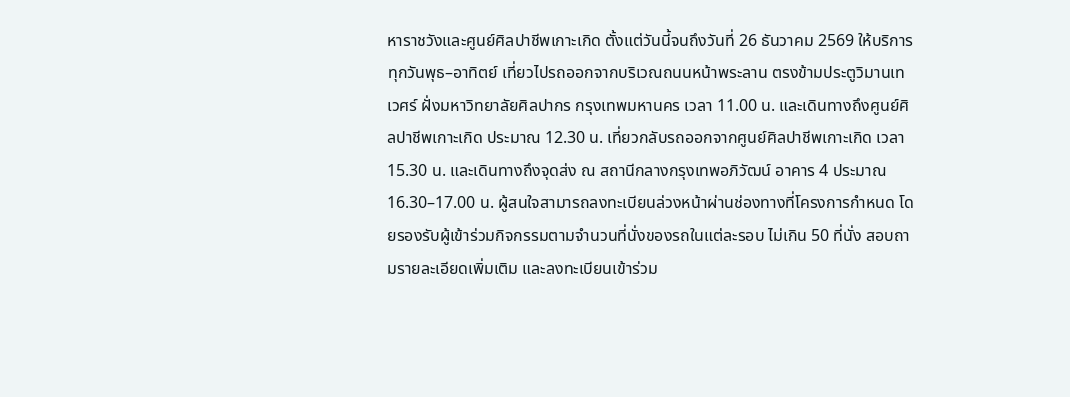หาราชวังและศูนย์ศิลปาชีพเกาะเกิด ตั้งแต่วันนี้จนถึงวันที่ 26 ธันวาคม 2569 ให้บริการทุกวันพุธ–อาทิตย์ เที่ยวไปรถออกจากบริเวณถนนหน้าพระลาน ตรงข้ามประตูวิมานเทเวศร์ ฝั่งมหาวิทยาลัยศิลปากร กรุงเทพมหานคร เวลา 11.00 น. และเดินทางถึงศูนย์ศิลปาชีพเกาะเกิด ประมาณ 12.30 น. เที่ยวกลับรถออกจากศูนย์ศิลปาชีพเกาะเกิด เวลา 15.30 น. และเดินทางถึงจุดส่ง ณ สถานีกลางกรุงเทพอภิวัฒน์ อาคาร 4 ประมาณ 16.30–17.00 น. ผู้สนใจสามารถลงทะเบียนล่วงหน้าผ่านช่องทางที่โครงการกำหนด โดยรองรับผู้เข้าร่วมกิจกรรมตามจำนวนที่นั่งของรถในแต่ละรอบ ไม่เกิน 50 ที่นั่ง สอบถามรายละเอียดเพิ่มเติม และลงทะเบียนเข้าร่วม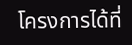โครงการได้ที่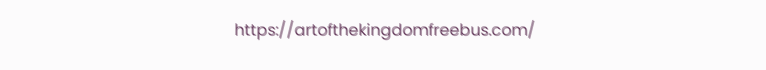https://artofthekingdomfreebus.com/